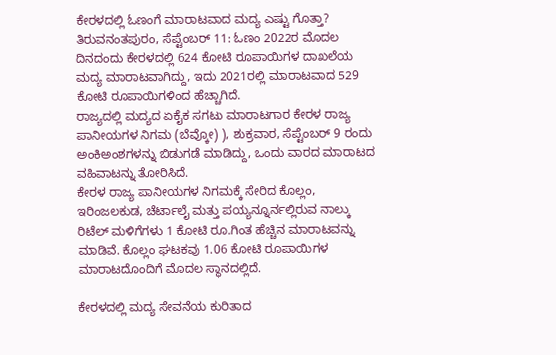ಕೇರಳದಲ್ಲಿ ಓಣಂಗೆ ಮಾರಾಟವಾದ ಮದ್ಯ ಎಷ್ಟು ಗೊತ್ತಾ?
ತಿರುವನಂತಪುರಂ, ಸೆಪ್ಟೆಂಬರ್ 11: ಓಣಂ 2022ರ ಮೊದಲ ದಿನದಂದು ಕೇರಳದಲ್ಲಿ 624 ಕೋಟಿ ರೂಪಾಯಿಗಳ ದಾಖಲೆಯ ಮದ್ಯ ಮಾರಾಟವಾಗಿದ್ದು, ಇದು 2021ರಲ್ಲಿ ಮಾರಾಟವಾದ 529 ಕೋಟಿ ರೂಪಾಯಿಗಳಿಂದ ಹೆಚ್ಚಾಗಿದೆ.
ರಾಜ್ಯದಲ್ಲಿ ಮದ್ಯದ ಏಕೈಕ ಸಗಟು ಮಾರಾಟಗಾರ ಕೇರಳ ರಾಜ್ಯ ಪಾನೀಯಗಳ ನಿಗಮ (ಬೆವ್ಕೋ) ), ಶುಕ್ರವಾರ, ಸೆಪ್ಟೆಂಬರ್ 9 ರಂದು ಅಂಕಿಅಂಶಗಳನ್ನು ಬಿಡುಗಡೆ ಮಾಡಿದ್ದು, ಒಂದು ವಾರದ ಮಾರಾಟದ ವಹಿವಾಟನ್ನು ತೋರಿಸಿದೆ.
ಕೇರಳ ರಾಜ್ಯ ಪಾನೀಯಗಳ ನಿಗಮಕ್ಕೆ ಸೇರಿದ ಕೊಲ್ಲಂ, ಇರಿಂಜಲಕುಡ, ಚೆರ್ಟಾಲೈ ಮತ್ತು ಪಯ್ಯನ್ನೂರ್ನಲ್ಲಿರುವ ನಾಲ್ಕು ರಿಟೆಲ್ ಮಳಿಗೆಗಳು 1 ಕೋಟಿ ರೂ.ಗಿಂತ ಹೆಚ್ಚಿನ ಮಾರಾಟವನ್ನು ಮಾಡಿವೆ. ಕೊಲ್ಲಂ ಘಟಕವು 1.06 ಕೋಟಿ ರೂಪಾಯಿಗಳ ಮಾರಾಟದೊಂದಿಗೆ ಮೊದಲ ಸ್ಥಾನದಲ್ಲಿದೆ.

ಕೇರಳದಲ್ಲಿ ಮದ್ಯ ಸೇವನೆಯ ಕುರಿತಾದ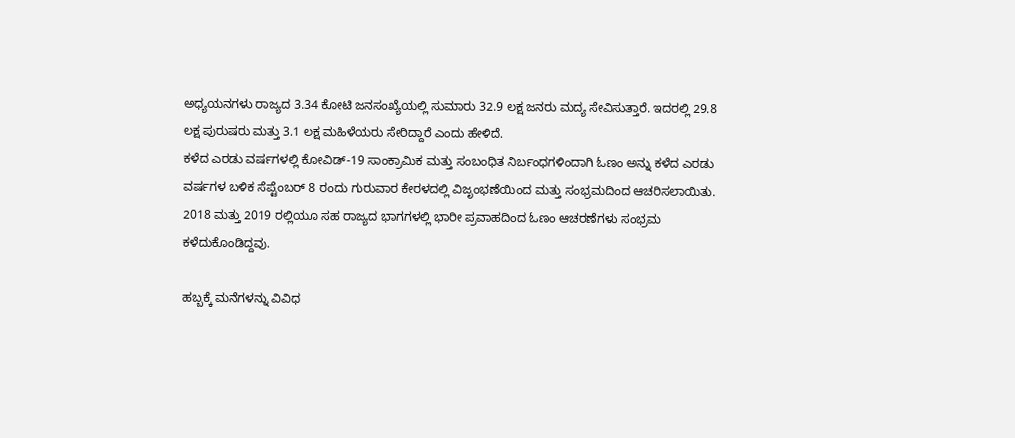ಅಧ್ಯಯನಗಳು ರಾಜ್ಯದ 3.34 ಕೋಟಿ ಜನಸಂಖ್ಯೆಯಲ್ಲಿ ಸುಮಾರು 32.9 ಲಕ್ಷ ಜನರು ಮದ್ಯ ಸೇವಿಸುತ್ತಾರೆ. ಇದರಲ್ಲಿ 29.8 ಲಕ್ಷ ಪುರುಷರು ಮತ್ತು 3.1 ಲಕ್ಷ ಮಹಿಳೆಯರು ಸೇರಿದ್ದಾರೆ ಎಂದು ಹೇಳಿದೆ.
ಕಳೆದ ಎರಡು ವರ್ಷಗಳಲ್ಲಿ ಕೋವಿಡ್-19 ಸಾಂಕ್ರಾಮಿಕ ಮತ್ತು ಸಂಬಂಧಿತ ನಿರ್ಬಂಧಗಳಿಂದಾಗಿ ಓಣಂ ಅನ್ನು ಕಳೆದ ಎರಡು ವರ್ಷಗಳ ಬಳಿಕ ಸೆಪ್ಟೆಂಬರ್ 8 ರಂದು ಗುರುವಾರ ಕೇರಳದಲ್ಲಿ ವಿಜೃಂಭಣೆಯಿಂದ ಮತ್ತು ಸಂಭ್ರಮದಿಂದ ಆಚರಿಸಲಾಯಿತು. 2018 ಮತ್ತು 2019 ರಲ್ಲಿಯೂ ಸಹ ರಾಜ್ಯದ ಭಾಗಗಳಲ್ಲಿ ಭಾರೀ ಪ್ರವಾಹದಿಂದ ಓಣಂ ಆಚರಣೆಗಳು ಸಂಭ್ರಮ ಕಳೆದುಕೊಂಡಿದ್ದವು.

ಹಬ್ಬಕ್ಕೆ ಮನೆಗಳನ್ನು ವಿವಿಧ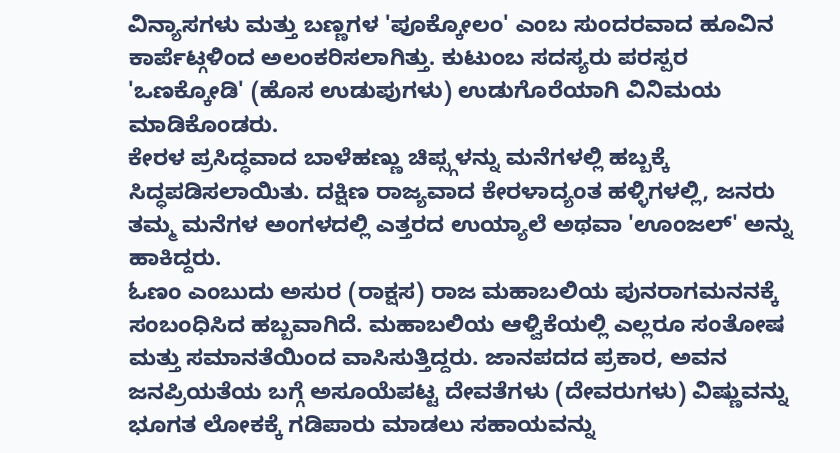ವಿನ್ಯಾಸಗಳು ಮತ್ತು ಬಣ್ಣಗಳ 'ಪೂಕ್ಕೋಲಂ' ಎಂಬ ಸುಂದರವಾದ ಹೂವಿನ ಕಾರ್ಪೆಟ್ಗಳಿಂದ ಅಲಂಕರಿಸಲಾಗಿತ್ತು. ಕುಟುಂಬ ಸದಸ್ಯರು ಪರಸ್ಪರ 'ಒಣಕ್ಕೋಡಿ' (ಹೊಸ ಉಡುಪುಗಳು) ಉಡುಗೊರೆಯಾಗಿ ವಿನಿಮಯ ಮಾಡಿಕೊಂಡರು.
ಕೇರಳ ಪ್ರಸಿದ್ಧವಾದ ಬಾಳೆಹಣ್ಣು ಚಿಪ್ಸ್ಗಳನ್ನು ಮನೆಗಳಲ್ಲಿ ಹಬ್ಬಕ್ಕೆ ಸಿದ್ಧಪಡಿಸಲಾಯಿತು. ದಕ್ಷಿಣ ರಾಜ್ಯವಾದ ಕೇರಳಾದ್ಯಂತ ಹಳ್ಳಿಗಳಲ್ಲಿ, ಜನರು ತಮ್ಮ ಮನೆಗಳ ಅಂಗಳದಲ್ಲಿ ಎತ್ತರದ ಉಯ್ಯಾಲೆ ಅಥವಾ 'ಊಂಜಲ್' ಅನ್ನು ಹಾಕಿದ್ದರು.
ಓಣಂ ಎಂಬುದು ಅಸುರ (ರಾಕ್ಷಸ) ರಾಜ ಮಹಾಬಲಿಯ ಪುನರಾಗಮನನಕ್ಕೆ ಸಂಬಂಧಿಸಿದ ಹಬ್ಬವಾಗಿದೆ. ಮಹಾಬಲಿಯ ಆಳ್ವಿಕೆಯಲ್ಲಿ ಎಲ್ಲರೂ ಸಂತೋಷ ಮತ್ತು ಸಮಾನತೆಯಿಂದ ವಾಸಿಸುತ್ತಿದ್ದರು. ಜಾನಪದದ ಪ್ರಕಾರ, ಅವನ ಜನಪ್ರಿಯತೆಯ ಬಗ್ಗೆ ಅಸೂಯೆಪಟ್ಟ ದೇವತೆಗಳು (ದೇವರುಗಳು) ವಿಷ್ಣುವನ್ನು ಭೂಗತ ಲೋಕಕ್ಕೆ ಗಡಿಪಾರು ಮಾಡಲು ಸಹಾಯವನ್ನು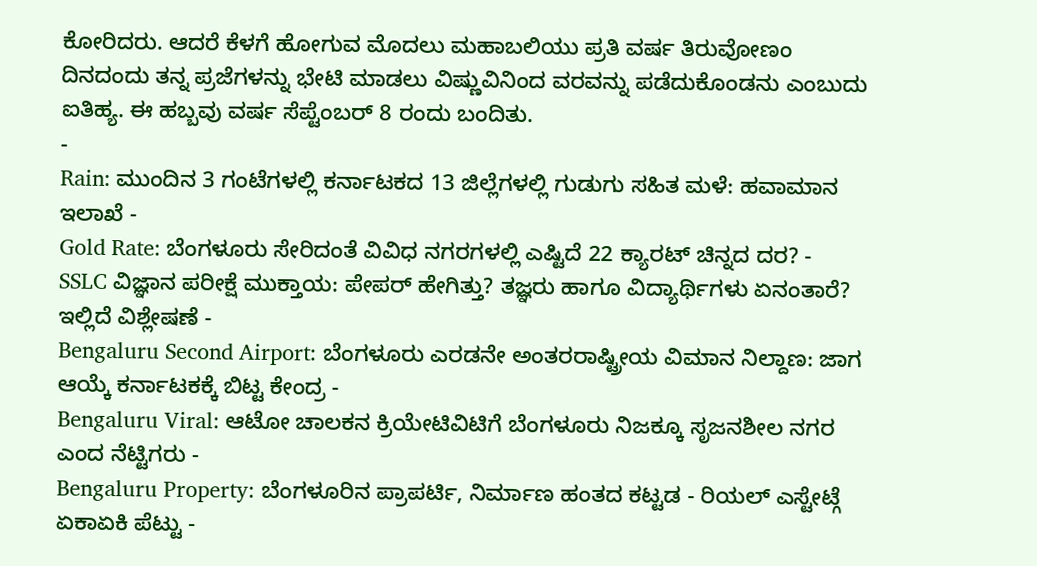ಕೋರಿದರು. ಆದರೆ ಕೆಳಗೆ ಹೋಗುವ ಮೊದಲು ಮಹಾಬಲಿಯು ಪ್ರತಿ ವರ್ಷ ತಿರುವೋಣಂ ದಿನದಂದು ತನ್ನ ಪ್ರಜೆಗಳನ್ನು ಭೇಟಿ ಮಾಡಲು ವಿಷ್ಣುವಿನಿಂದ ವರವನ್ನು ಪಡೆದುಕೊಂಡನು ಎಂಬುದು ಐತಿಹ್ಯ. ಈ ಹಬ್ಬವು ವರ್ಷ ಸೆಪ್ಟೆಂಬರ್ 8 ರಂದು ಬಂದಿತು.
-
Rain: ಮುಂದಿನ 3 ಗಂಟೆಗಳಲ್ಲಿ ಕರ್ನಾಟಕದ 13 ಜಿಲ್ಲೆಗಳಲ್ಲಿ ಗುಡುಗು ಸಹಿತ ಮಳೆ: ಹವಾಮಾನ ಇಲಾಖೆ -
Gold Rate: ಬೆಂಗಳೂರು ಸೇರಿದಂತೆ ವಿವಿಧ ನಗರಗಳಲ್ಲಿ ಎಷ್ಟಿದೆ 22 ಕ್ಯಾರಟ್ ಚಿನ್ನದ ದರ? -
SSLC ವಿಜ್ಞಾನ ಪರೀಕ್ಷೆ ಮುಕ್ತಾಯ: ಪೇಪರ್ ಹೇಗಿತ್ತು? ತಜ್ಞರು ಹಾಗೂ ವಿದ್ಯಾರ್ಥಿಗಳು ಏನಂತಾರೆ? ಇಲ್ಲಿದೆ ವಿಶ್ಲೇಷಣೆ -
Bengaluru Second Airport: ಬೆಂಗಳೂರು ಎರಡನೇ ಅಂತರರಾಷ್ಟ್ರೀಯ ವಿಮಾನ ನಿಲ್ದಾಣ: ಜಾಗ ಆಯ್ಕೆ ಕರ್ನಾಟಕಕ್ಕೆ ಬಿಟ್ಟ ಕೇಂದ್ರ -
Bengaluru Viral: ಆಟೋ ಚಾಲಕನ ಕ್ರಿಯೇಟಿವಿಟಿಗೆ ಬೆಂಗಳೂರು ನಿಜಕ್ಕೂ ಸೃಜನಶೀಲ ನಗರ ಎಂದ ನೆಟ್ಟಿಗರು -
Bengaluru Property: ಬೆಂಗಳೂರಿನ ಪ್ರಾಪರ್ಟಿ, ನಿರ್ಮಾಣ ಹಂತದ ಕಟ್ಟಡ - ರಿಯಲ್ ಎಸ್ಟೇಟ್ಗೆ ಏಕಾಏಕಿ ಪೆಟ್ಟು -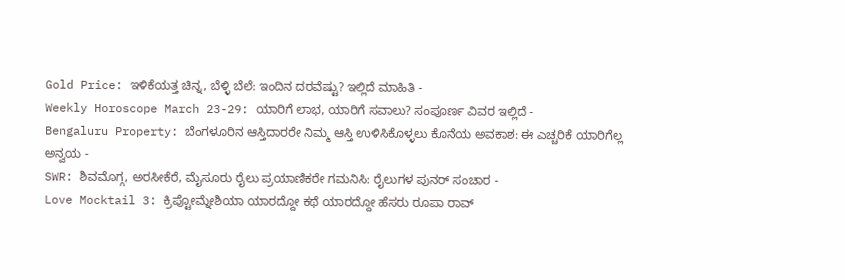Gold Price: ಇಳಿಕೆಯತ್ತ ಚಿನ್ನ, ಬೆಳ್ಳಿ ಬೆಲೆ: ಇಂದಿನ ದರವೆಷ್ಟು? ಇಲ್ಲಿದೆ ಮಾಹಿತಿ -
Weekly Horoscope March 23-29: ಯಾರಿಗೆ ಲಾಭ, ಯಾರಿಗೆ ಸವಾಲು? ಸಂಪೂರ್ಣ ವಿವರ ಇಲ್ಲಿದೆ -
Bengaluru Property: ಬೆಂಗಳೂರಿನ ಆಸ್ತಿದಾರರೇ ನಿಮ್ಮ ಆಸ್ತಿ ಉಳಿಸಿಕೊಳ್ಳಲು ಕೊನೆಯ ಅವಕಾಶ: ಈ ಎಚ್ಚರಿಕೆ ಯಾರಿಗೆಲ್ಲ ಅನ್ವಯ -
SWR: ಶಿವಮೊಗ್ಗ, ಅರಸೀಕೆರೆ, ಮೈಸೂರು ರೈಲು ಪ್ರಯಾಣಿಕರೇ ಗಮನಿಸಿ: ರೈಲುಗಳ ಪುನರ್ ಸಂಚಾರ -
Love Mocktail 3: ಕ್ರಿಪ್ಟೋಮ್ನೇಶಿಯಾ ಯಾರದ್ದೋ ಕಥೆ ಯಾರದ್ದೋ ಹೆಸರು ರೂಪಾ ರಾವ್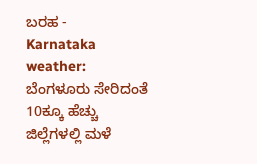ಬರಹ -
Karnataka weather: ಬೆಂಗಳೂರು ಸೇರಿದಂತೆ 10ಕ್ಕೂ ಹೆಚ್ಚು ಜಿಲ್ಲೆಗಳಲ್ಲಿ ಮಳೆ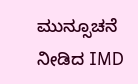ಮುನ್ಸೂಚನೆ ನೀಡಿದ IMD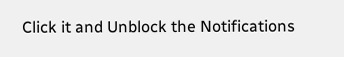Click it and Unblock the Notifications